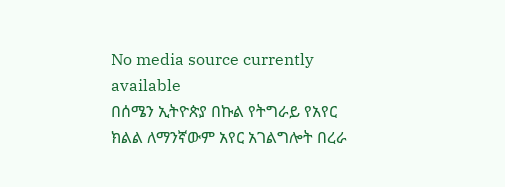No media source currently available
በሰሜን ኢትዮጵያ በኩል የትግራይ የአየር ክልል ለማንኛውም አየር አገልግሎት በረራ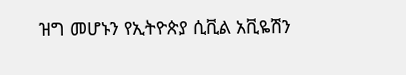ዝግ መሆኑን የኢትዮጵያ ሲቪል አቪዬሽን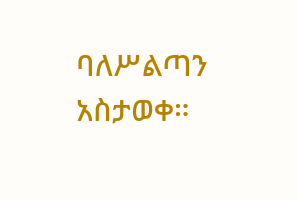ባለሥልጣን አስታወቀ።